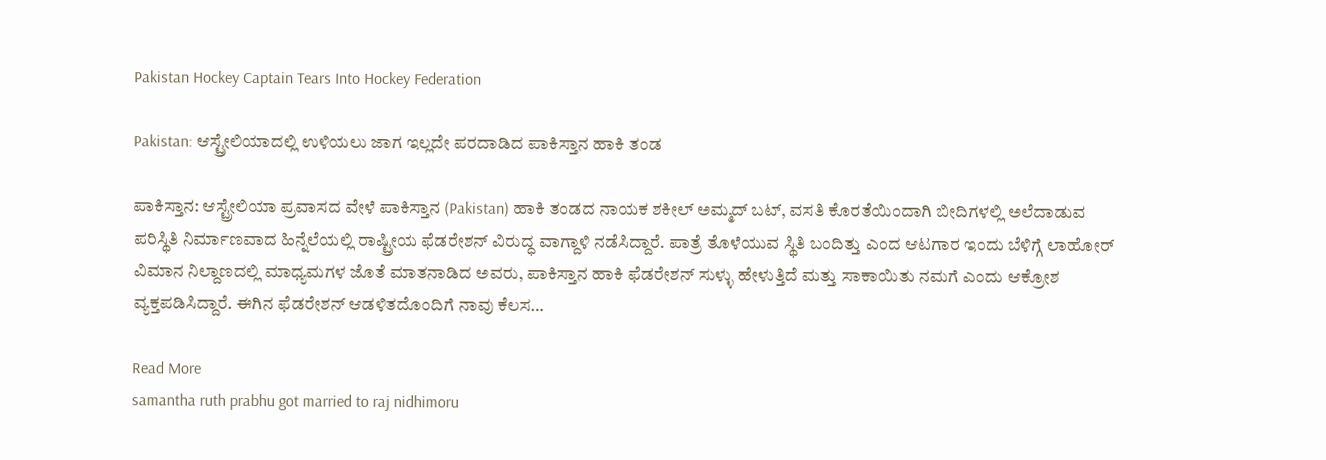Pakistan Hockey Captain Tears Into Hockey Federation

Pakistan: ಆಸ್ಟ್ರೇಲಿಯಾದಲ್ಲಿ ಉಳಿಯಲು ಜಾಗ ಇಲ್ಲದೇ ಪರದಾಡಿದ ಪಾಕಿಸ್ತಾನ ಹಾಕಿ ತಂಡ

ಪಾಕಿಸ್ತಾನ: ಆಸ್ಟ್ರೇಲಿಯಾ ಪ್ರವಾಸದ ವೇಳೆ ಪಾಕಿಸ್ತಾನ (Pakistan) ಹಾಕಿ ತಂಡದ ನಾಯಕ ಶಕೀಲ್ ಅಮ್ಮದ್ ಬಟ್, ವಸತಿ ಕೊರತೆಯಿಂದಾಗಿ ಬೀದಿಗಳಲ್ಲಿ ಅಲೆದಾಡುವ ಪರಿಸ್ಥಿತಿ ನಿರ್ಮಾಣವಾದ ಹಿನ್ನೆಲೆಯಲ್ಲಿ ರಾಷ್ಟ್ರೀಯ ಫೆಡರೇಶನ್ ವಿರುದ್ಧ ವಾಗ್ದಾಳಿ ನಡೆಸಿದ್ದಾರೆ. ಪಾತ್ರೆ ತೊಳೆಯುವ ಸ್ಥಿತಿ ಬಂದಿತ್ತು ಎಂದ ಆಟಗಾರ ಇಂದು ಬೆಳಿಗ್ಗೆ ಲಾಹೋರ್ ವಿಮಾನ ನಿಲ್ದಾಣದಲ್ಲಿ ಮಾಧ್ಯಮಗಳ ಜೊತೆ ಮಾತನಾಡಿದ ಅವರು, ಪಾಕಿಸ್ತಾನ ಹಾಕಿ ಫೆಡರೇಶನ್ ಸುಳ್ಳು ಹೇಳುತ್ತಿದೆ ಮತ್ತು ಸಾಕಾಯಿತು ನಮಗೆ ಎಂದು ಆಕ್ರೋಶ ವ್ಯಕ್ತಪಡಿಸಿದ್ದಾರೆ. ಈಗಿನ ಫೆಡರೇಶನ್ ಆಡಳಿತದೊಂದಿಗೆ ನಾವು ಕೆಲಸ…

Read More
samantha ruth prabhu got married to raj nidhimoru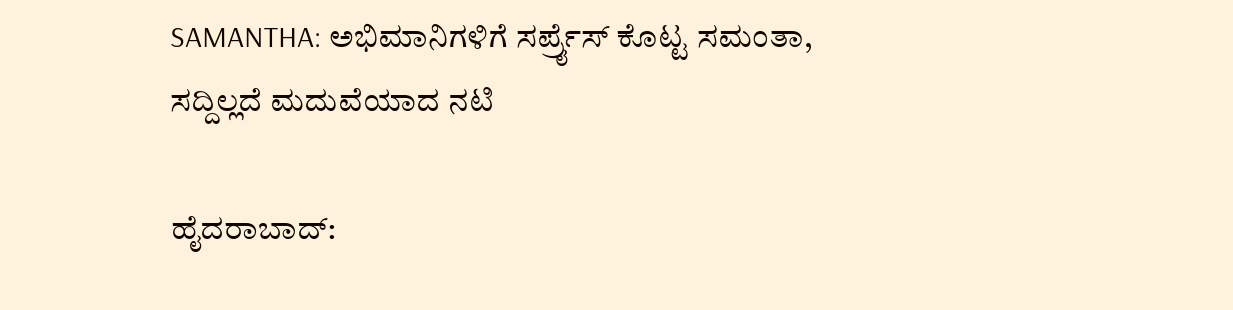SAMANTHA: ಅಭಿಮಾನಿಗಳಿಗೆ ಸರ್ಪ್ರೈಸ್‌ ಕೊಟ್ಟ ಸಮಂತಾ, ಸದ್ದಿಲ್ಲದೆ ಮದುವೆಯಾದ ನಟಿ

ಹೈದರಾಬಾದ್‌: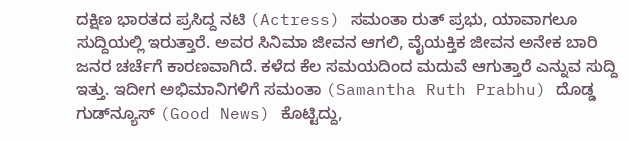ದಕ್ಷಿಣ ಭಾರತದ ಪ್ರಸಿದ್ದ ನಟಿ (Actress) ಸಮಂತಾ ರುತ್‌ ಪ್ರಭು, ಯಾವಾಗಲೂ ಸುದ್ದಿಯಲ್ಲಿ ಇರುತ್ತಾರೆ. ಅವರ ಸಿನಿಮಾ ಜೀವನ ಆಗಲಿ, ವೈಯಕ್ತಿಕ ಜೀವನ ಅನೇಕ ಬಾರಿ ಜನರ ಚರ್ಚೆಗೆ ಕಾರಣವಾಗಿದೆ. ಕಳೆದ ಕೆಲ ಸಮಯದಿಂದ ಮದುವೆ ಆಗುತ್ತಾರೆ ಎನ್ನುವ ಸುದ್ದಿ ಇತ್ತು. ಇದೀಗ ಅಭಿಮಾನಿಗಳಿಗೆ ಸಮಂತಾ (Samantha Ruth Prabhu) ದೊಡ್ಡ ಗುಡ್‌ನ್ಯೂಸ್‌ (Good News) ಕೊಟ್ಟಿದ್ದು,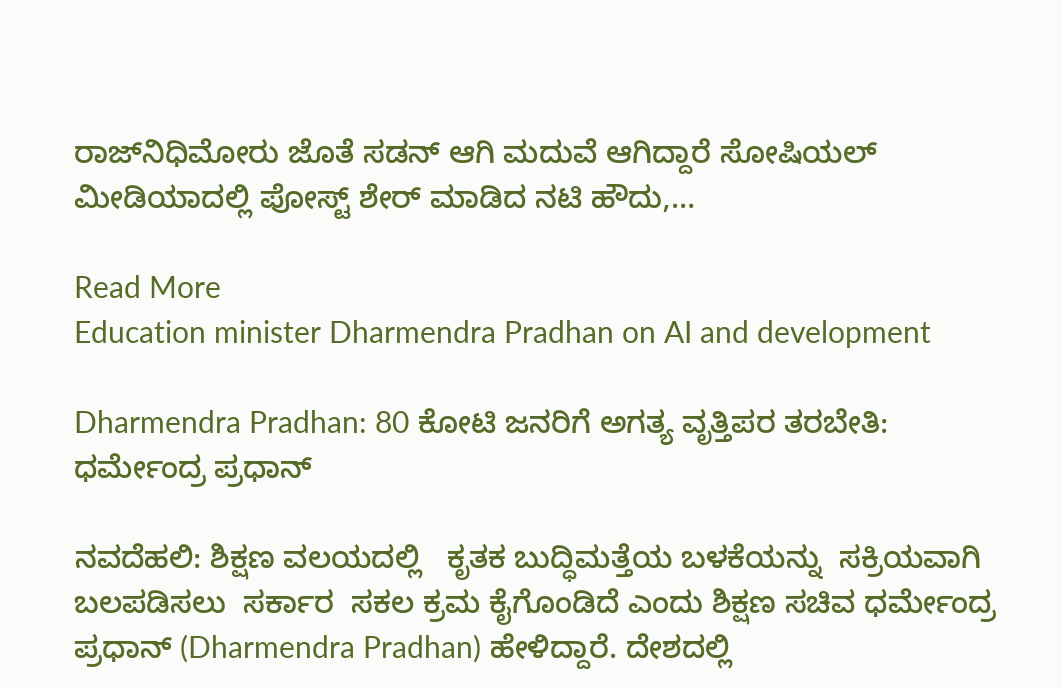ರಾಜ್‌ನಿಧಿಮೋರು ಜೊತೆ ಸಡನ್‌ ಆಗಿ ಮದುವೆ ಆಗಿದ್ದಾರೆ ಸೋಷಿಯಲ್‌ ಮೀಡಿಯಾದಲ್ಲಿ ಪೋಸ್ಟ್‌ ಶೇರ್‌ ಮಾಡಿದ ನಟಿ ಹೌದು,…

Read More
Education minister Dharmendra Pradhan on AI and development

Dharmendra Pradhan: 80 ಕೋಟಿ ಜನರಿಗೆ ಅಗತ್ಯ ವೃತ್ತಿಪರ ತರಬೇತಿ: ಧರ್ಮೇಂದ್ರ ಪ್ರಧಾನ್‌

ನವದೆಹಲಿ: ಶಿಕ್ಷಣ ವಲಯದಲ್ಲಿ   ಕೃತಕ ಬುದ್ಧಿಮತ್ತೆಯ ಬಳಕೆಯನ್ನು  ಸಕ್ರಿಯವಾಗಿ ಬಲಪಡಿಸಲು  ಸರ್ಕಾರ  ಸಕಲ ಕ್ರಮ ಕೈಗೊಂಡಿದೆ ಎಂದು ಶಿಕ್ಷಣ ಸಚಿವ ಧರ್ಮೇಂದ್ರ ಪ್ರಧಾನ್ (Dharmendra Pradhan) ಹೇಳಿದ್ದಾರೆ. ದೇಶದಲ್ಲಿ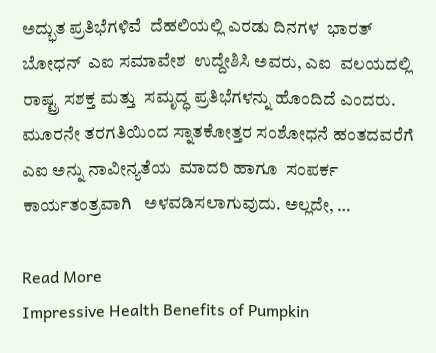ಅದ್ಭುತ ಪ್ರತಿಭೆಗಳಿವೆ  ದೆಹಲಿಯಲ್ಲಿ ಎರಡು ದಿನಗಳ  ಭಾರತ್  ಬೋಧನ್  ಎಐ ಸಮಾವೇಶ  ಉದ್ದೇಶಿಸಿ ಅವರು, ಎಐ  ವಲಯದಲ್ಲಿ  ರಾಷ್ಟ್ರ ಸಶಕ್ತ ಮತ್ತು  ಸಮೃದ್ಧ ಪ್ರತಿಭೆಗಳನ್ನು ಹೊಂದಿದೆ ಎಂದರು.  ಮೂರನೇ ತರಗತಿಯಿಂದ ಸ್ನಾತಕೋತ್ತರ ಸಂಶೋಧನೆ ಹಂತದವರೆಗೆ ಎಐ ಅನ್ನು ನಾವೀನ್ಯತೆಯ  ಮಾದರಿ ಹಾಗೂ  ಸಂಪರ್ಕ ಕಾರ್ಯತಂತ್ರವಾಗಿ   ಅಳವಡಿಸಲಾಗುವುದು. ಅಲ್ಲದೇ, …

Read More
Impressive Health Benefits of Pumpkin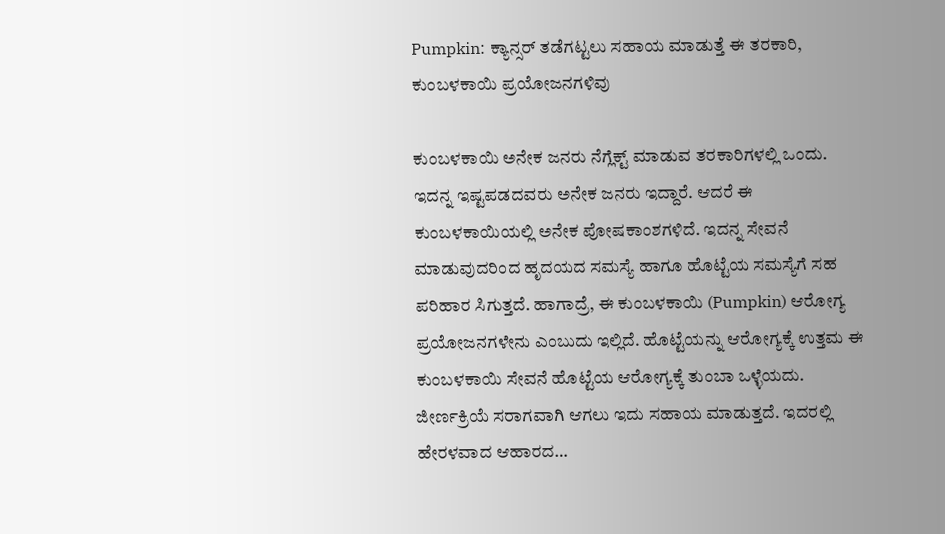Pumpkin: ಕ್ಯಾನ್ಸರ್‌ ತಡೆಗಟ್ಟಲು ಸಹಾಯ ಮಾಡುತ್ತೆ ಈ ತರಕಾರಿ, ಕುಂಬಳಕಾಯಿ ಪ್ರಯೋಜನಗಳಿವು

ಕುಂಬಳಕಾಯಿ ಅನೇಕ ಜನರು ನೆಗ್ಲೆಕ್ಟ್‌ ಮಾಡುವ ತರಕಾರಿಗಳಲ್ಲಿ ಒಂದು. ಇದನ್ನ ಇಷ್ಟಪಡದವರು ಅನೇಕ ಜನರು ಇದ್ದಾರೆ. ಆದರೆ ಈ ಕುಂಬಳಕಾಯಿಯಲ್ಲಿ ಅನೇಕ ಪೋಷಕಾಂಶಗಳಿದೆ. ಇದನ್ನ ಸೇವನೆ ಮಾಡುವುದರಿಂದ ಹೃದಯದ ಸಮಸ್ಯೆ ಹಾಗೂ ಹೊಟ್ಟೆಯ ಸಮಸ್ಯೆಗೆ ಸಹ ಪರಿಹಾರ ಸಿಗುತ್ತದೆ. ಹಾಗಾದ್ರೆ, ಈ ಕುಂಬಳಕಾಯಿ (Pumpkin) ಆರೋಗ್ಯ ಪ್ರಯೋಜನಗಳೇನು ಎಂಬುದು ಇಲ್ಲಿದೆ. ಹೊಟ್ಟೆಯನ್ನು ಆರೋಗ್ಯಕ್ಕೆ ಉತ್ತಮ ಈ ಕುಂಬಳಕಾಯಿ ಸೇವನೆ ಹೊಟ್ಟೆಯ ಆರೋಗ್ಯಕ್ಕೆ ತುಂಬಾ ಒಳ್ಳೆಯದು. ಜೀರ್ಣಕ್ರಿಯೆ ಸರಾಗವಾಗಿ ಆಗಲು ಇದು ಸಹಾಯ ಮಾಡುತ್ತದೆ. ಇದರಲ್ಲಿ ಹೇರಳವಾದ ಆಹಾರದ…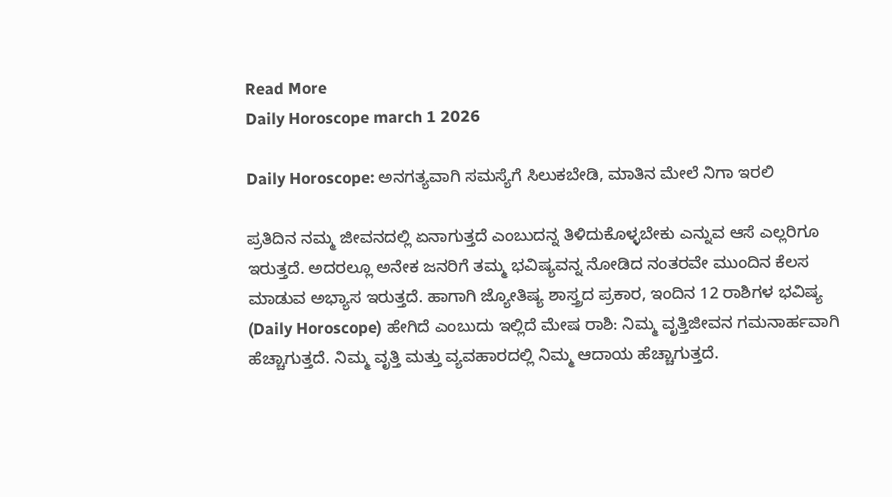Read More
Daily Horoscope march 1 2026

Daily Horoscope: ಅನಗತ್ಯವಾಗಿ ಸಮಸ್ಯೆಗೆ ಸಿಲುಕಬೇಡಿ, ಮಾತಿನ ಮೇಲೆ ನಿಗಾ ಇರಲಿ

ಪ್ರತಿದಿನ ನಮ್ಮ ಜೀವನದಲ್ಲಿ ಏನಾಗುತ್ತದೆ ಎಂಬುದನ್ನ ತಿಳಿದುಕೊಳ್ಳಬೇಕು ಎನ್ನುವ ಆಸೆ ಎಲ್ಲರಿಗೂ ಇರುತ್ತದೆ. ಅದರಲ್ಲೂ ಅನೇಕ ಜನರಿಗೆ ತಮ್ಮ ಭವಿಷ್ಯವನ್ನ ನೋಡಿದ ನಂತರವೇ ಮುಂದಿನ ಕೆಲಸ ಮಾಡುವ ಅಭ್ಯಾಸ ಇರುತ್ತದೆ. ಹಾಗಾಗಿ ಜ್ಯೋತಿಷ್ಯ ಶಾಸ್ತ್ರದ ಪ್ರಕಾರ, ಇಂದಿನ 12 ರಾಶಿಗಳ ಭವಿಷ್ಯ (Daily Horoscope) ಹೇಗಿದೆ ಎಂಬುದು ಇಲ್ಲಿದೆ ಮೇಷ ರಾಶಿ: ನಿಮ್ಮ ವೃತ್ತಿಜೀವನ ಗಮನಾರ್ಹವಾಗಿ ಹೆಚ್ಚಾಗುತ್ತದೆ. ನಿಮ್ಮ ವೃತ್ತಿ ಮತ್ತು ವ್ಯವಹಾರದಲ್ಲಿ ನಿಮ್ಮ ಆದಾಯ ಹೆಚ್ಚಾಗುತ್ತದೆ.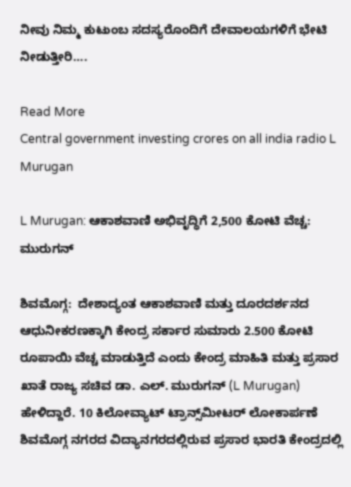ನೀವು ನಿಮ್ಮ ಕುಟುಂಬ ಸದಸ್ಯರೊಂದಿಗೆ ದೇವಾಲಯಗಳಿಗೆ ಭೇಟಿ ನೀಡುತ್ತೀರಿ….

Read More
Central government investing crores on all india radio L Murugan

L Murugan: ಆಕಾಶವಾಣಿ ಅಭಿವೃದ್ಧಿಗೆ 2,500 ಕೋಟಿ ವೆಚ್ಚ: ಮುರುಗನ್

ಶಿವಮೊಗ್ಗ:  ದೇಶಾದ್ಯಂತ ಆಕಾಶವಾಣಿ ಮತ್ತು ದೂರದರ್ಶನದ ಆಧುನೀಕರಣಕ್ಕಾಗಿ ಕೇಂದ್ರ ಸರ್ಕಾರ ಸುಮಾರು 2.500 ಕೋಟಿ ರೂಪಾಯಿ ವೆಚ್ಚ ಮಾಡುತ್ತಿದೆ ಎಂದು ಕೇಂದ್ರ ಮಾಹಿತಿ ಮತ್ತು ಪ್ರಸಾರ ಖಾತೆ ರಾಜ್ಯ ಸಚಿವ ಡಾ. ಎಲ್. ಮುರುಗನ್ (L Murugan) ಹೇಳಿದ್ದಾರೆ. 10 ಕಿಲೋವ್ಯಾಟ್ ಟ್ರಾನ್ಸ್‌ಮೀಟರ್‌ ಲೋಕಾರ್ಪಣೆ  ಶಿವಮೊಗ್ಗ ನಗರದ ವಿದ್ಯಾನಗರದಲ್ಲಿರುವ ಪ್ರಸಾರ ಭಾರತಿ ಕೇಂದ್ರದಲ್ಲಿ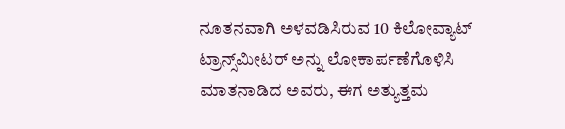ನೂತನವಾಗಿ ಅಳವಡಿಸಿರುವ 10 ಕಿಲೋವ್ಯಾಟ್ ಟ್ರಾನ್ಸ್‌ಮೀಟರ್‌ ಅನ್ನು ಲೋಕಾರ್ಪಣೆಗೊಳಿಸಿ ಮಾತನಾಡಿದ ಅವರು, ಈಗ ಅತ್ಯುತ್ತಮ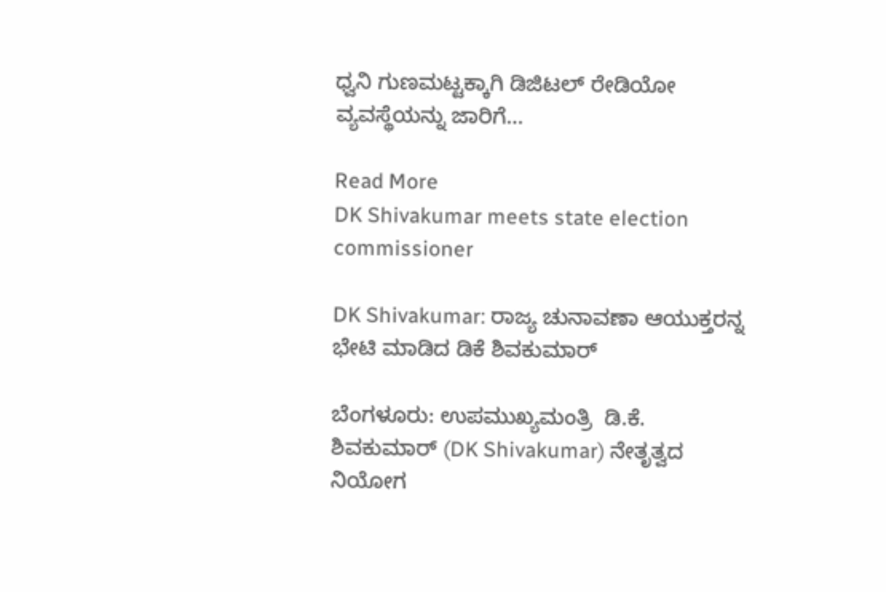ಧ್ವನಿ ಗುಣಮಟ್ಟಕ್ಕಾಗಿ ಡಿಜಿಟಲ್ ರೇಡಿಯೋ ವ್ಯವಸ್ಥೆಯನ್ನು ಜಾರಿಗೆ…

Read More
DK Shivakumar meets state election commissioner

DK Shivakumar: ರಾಜ್ಯ ಚುನಾವಣಾ ಆಯುಕ್ತರನ್ನ ಭೇಟಿ ಮಾಡಿದ ಡಿಕೆ ಶಿವಕುಮಾರ್

ಬೆಂಗಳೂರು: ಉಪಮುಖ್ಯಮಂತ್ರಿ  ಡಿ.ಕೆ. ಶಿವಕುಮಾರ್ (DK Shivakumar) ನೇತೃತ್ವದ ನಿಯೋಗ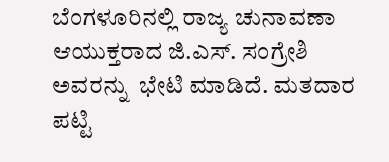ಬೆಂಗಳೂರಿನಲ್ಲಿ ರಾಜ್ಯ ಚುನಾವಣಾ ಆಯುಕ್ತರಾದ ಜಿ.ಎಸ್. ಸಂಗ್ರೇಶಿ ಅವರನ್ನು  ಭೇಟಿ ಮಾಡಿದೆ. ಮತದಾರ ಪಟ್ಟಿ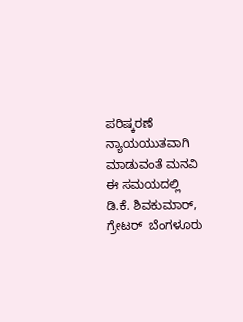ಪರಿಷ್ಕರಣೆ ನ್ಯಾಯಯುತವಾಗಿ ಮಾಡುವಂತೆ ಮನವಿ ಈ ಸಮಯದಲ್ಲಿ  ಡಿ.ಕೆ. ಶಿವಕುಮಾರ್,   ಗ್ರೇಟರ್  ಬೆಂಗಳೂರು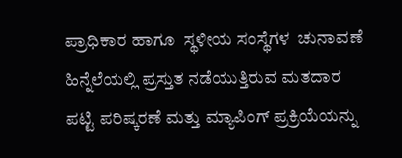ಪ್ರಾಧಿಕಾರ ಹಾಗೂ  ಸ್ಥಳೀಯ ಸಂಸ್ಥೆಗಳ  ಚುನಾವಣೆ  ಹಿನ್ನೆಲೆಯಲ್ಲಿ ಪ್ರಸ್ತುತ ನಡೆಯುತ್ತಿರುವ ಮತದಾರ ಪಟ್ಟಿ ಪರಿಷ್ಕರಣೆ ಮತ್ತು ಮ್ಯಾಪಿಂಗ್ ಪ್ರಕ್ರಿಯೆಯನ್ನು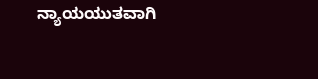ನ್ಯಾಯಯುತವಾಗಿ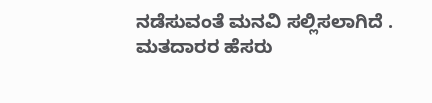ನಡೆಸುವಂತೆ ಮನವಿ ಸಲ್ಲಿಸಲಾಗಿದೆ . ಮತದಾರರ ಹೆಸರು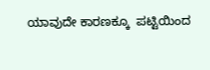ಯಾವುದೇ ಕಾರಣಕ್ಕೂ  ಪಟ್ಟಿಯಿಂದ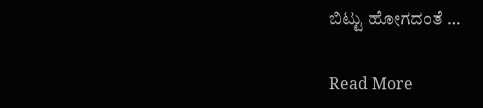ಬಿಟ್ಟು ಹೋಗದಂತೆ …

Read More